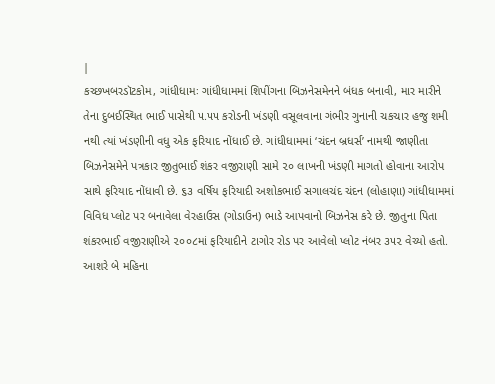|
કચ્છખબરડૉટકોમ, ગાંધીધામઃ ગાંધીધામમાં શિપીંગના બિઝનેસમેનને બંધક બનાવી, માર મારીને તેના દુબઈસ્થિત ભાઈ પાસેથી ૫.૫૫ કરોડની ખંડણી વસૂલવાના ગંભીર ગુનાની ચકચાર હજુ શમી નથી ત્યાં ખંડણીની વધુ એક ફરિયાદ નોંધાઈ છે. ગાંધીધામમાં ‘ચંદન બ્રધર્સ’ નામથી જાણીતા બિઝનેસમેને પત્રકાર જીતુભાઈ શંકર વજીરાણી સામે ૨૦ લાખની ખંડણી માગતો હોવાના આરોપ સાથે ફરિયાદ નોંધાવી છે. ૬૩ વર્ષિય ફરિયાદી અશોકભાઈ સગાલચંદ ચંદન (લોહાણા) ગાંધીધામમાં વિવિધ પ્લોટ પર બનાવેલા વેરહાઉસ (ગોડાઉન) ભાડે આપવાનો બિઝનેસ કરે છે. જીતુના પિતા શંકરભાઈ વજીરાણીએ ૨૦૦૮માં ફરિયાદીને ટાગોર રોડ પર આવેલો પ્લોટ નંબર ૩૫૨ વેચ્યો હતો.
આશરે બે મહિના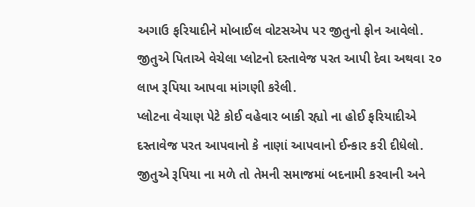અગાઉ ફરિયાદીને મોબાઈલ વોટસએપ પર જીતુનો ફોન આવેલો. જીતુએ પિતાએ વેચેલા પ્લોટનો દસ્તાવેજ પરત આપી દેવા અથવા ૨૦ લાખ રૂપિયા આપવા માંગણી કરેલી.
પ્લોટના વેચાણ પેટે કોઈ વહેવાર બાકી રહ્યો ના હોઈ ફરિયાદીએ દસ્તાવેજ પરત આપવાનો કે નાણાં આપવાનો ઈન્કાર કરી દીધેલો. જીતુએ રૂપિયા ના મળે તો તેમની સમાજમાં બદનામી કરવાની અને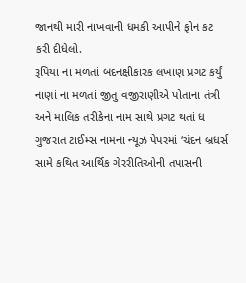જાનથી મારી નાખવાની ધમકી આપીને ફોન કટ કરી દીધેલો.
રૂપિયા ના મળતાં બદનક્ષીકારક લખાણ પ્રગટ કર્યું
નાણાં ના મળતાં જીતુ વજીરાણીએ પોતાના તંત્રી અને માલિક તરીકેના નામ સાથે પ્રગટ થતાં ધ ગુજરાત ટાઈમ્સ નામના ન્યૂઝ પેપરમાં ‘ચંદન બ્રધર્સ સામે કથિત આર્થિક ગેરરીતિઓની તપાસની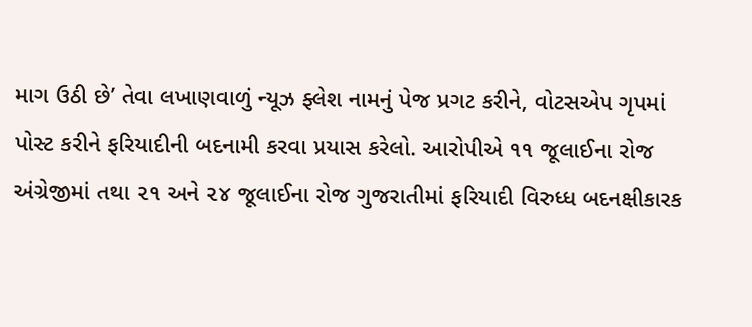માગ ઉઠી છે’ તેવા લખાણવાળું ન્યૂઝ ફ્લેશ નામનું પેજ પ્રગટ કરીને, વોટસએપ ગૃપમાં પોસ્ટ કરીને ફરિયાદીની બદનામી કરવા પ્રયાસ કરેલો. આરોપીએ ૧૧ જૂલાઈના રોજ અંગ્રેજીમાં તથા ૨૧ અને ૨૪ જૂલાઈના રોજ ગુજરાતીમાં ફરિયાદી વિરુધ્ધ બદનક્ષીકારક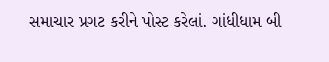સમાચાર પ્રગટ કરીને પોસ્ટ કરેલાં. ગાંધીધામ બી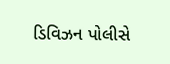ડિવિઝન પોલીસે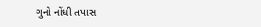ગુનો નોંધી તપાસ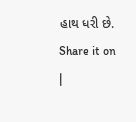હાથ ધરી છે.
Share it on
|